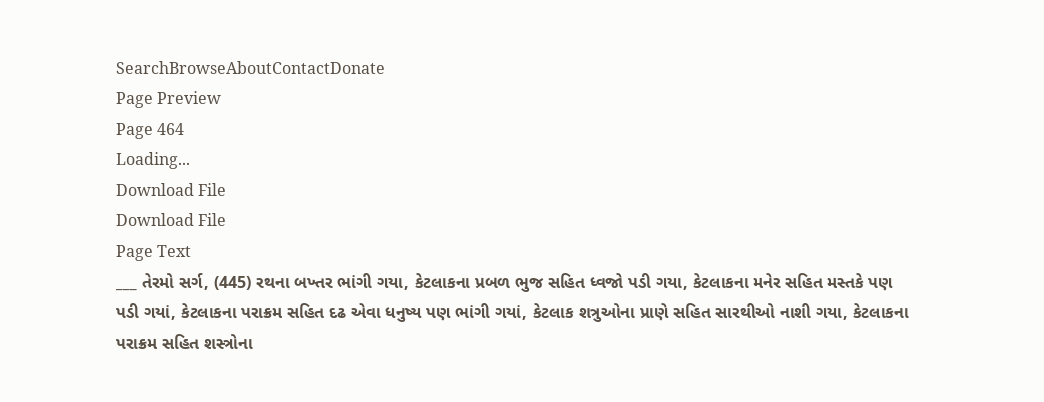SearchBrowseAboutContactDonate
Page Preview
Page 464
Loading...
Download File
Download File
Page Text
___ તેરમો સર્ગ, (445) રથના બખ્તર ભાંગી ગયા, કેટલાકના પ્રબળ ભુજ સહિત ધ્વજો પડી ગયા, કેટલાકના મનેર સહિત મસ્તકે પણ પડી ગયાં, કેટલાકના પરાક્રમ સહિત દઢ એવા ધનુષ્ય પણ ભાંગી ગયાં, કેટલાક શત્રુઓના પ્રાણે સહિત સારથીઓ નાશી ગયા, કેટલાકના પરાક્રમ સહિત શસ્ત્રોના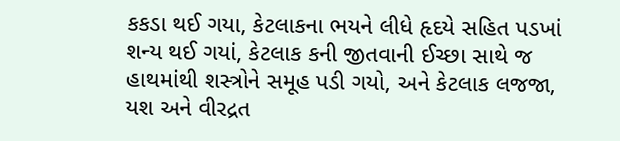કકડા થઈ ગયા, કેટલાકના ભયને લીધે હૃદયે સહિત પડખાં શન્ય થઈ ગયાં, કેટલાક કની જીતવાની ઈચ્છા સાથે જ હાથમાંથી શસ્ત્રોને સમૂહ પડી ગયો, અને કેટલાક લજજા, યશ અને વીરદ્રત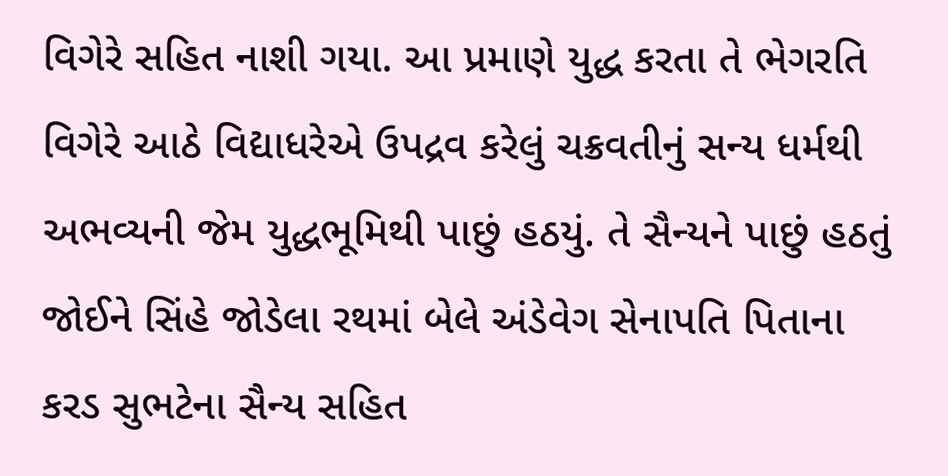વિગેરે સહિત નાશી ગયા. આ પ્રમાણે યુદ્ધ કરતા તે ભેગરતિ વિગેરે આઠે વિદ્યાધરેએ ઉપદ્રવ કરેલું ચક્રવતીનું સન્ય ધર્મથી અભવ્યની જેમ યુદ્ધભૂમિથી પાછું હઠયું. તે સૈન્યને પાછું હઠતું જોઈને સિંહે જોડેલા રથમાં બેલે અંડેવેગ સેનાપતિ પિતાના કરડ સુભટેના સૈન્ય સહિત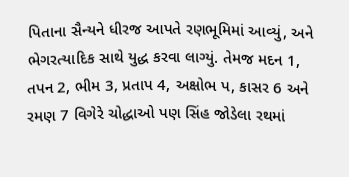પિતાના સૈન્યને ધીરજ આપતે રણભૂમિમાં આવ્યું, અને ભેગરત્યાદિક સાથે યુદ્ધ કરવા લાગ્યું. તેમજ મદન 1, તપન 2, ભીમ 3, પ્રતાપ 4, અક્ષોભ પ, કાસર 6 અને રમણ 7 વિગેરે ચોદ્ધાઓ પણ સિંહ જોડેલા રથમાં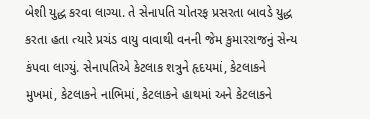બેશી યુદ્ધ કરવા લાગ્યા. તે સેનાપતિ ચોતરફ પ્રસરતા બાવડે યુદ્ધ કરતા હતા ત્યારે પ્રચંડ વાયુ વાવાથી વનની જેમ કુમારરાજનું સેન્ય કંપવા લાગ્યું. સેનાપતિએ કેટલાક શત્રુને હૃદયમાં, કેટલાકને મુખમાં, કેટલાકને નાભિમાં, કેટલાકને હાથમાં અને કેટલાકને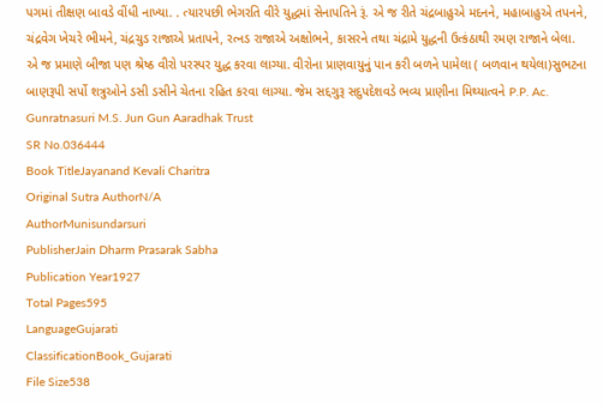પગમાં તીક્ષણ બાવડે વીંધી નાખ્યા. . ત્યારપછી ભેગરતિ વીરે યુદ્ધમાં સેનાપતિને રૂં. એ જ રીતે ચંદ્રબાહુએ મદનને, મહાબાહુએ તપનને, ચંદ્રવેગ ખેચરે ભીમને, ચંદ્રચુડ રાજાએ પ્રતાપને, રત્નડ રાજાએ અક્ષોભને, કાસરને તથા ચંદ્રામે યુદ્ધની ઉત્કંઠાથી રમણ રાજાને બેલા. એ જ પ્રમાણે બીજા પણ શ્રેષ્ઠ વીરો પરસ્પર યુદ્ધ કરવા લાગ્યા. વીરોના પ્રાણવાયુનું પાન કરી બળને પામેલા ( બળવાન થયેલા)સુભટના બાણરૂપી સર્પો શત્રુઓને ડસી ડસીને ચેતના રહિત કરવા લાગ્યા. જેમ સદ્દગુરૂ સદુપદેશવડે ભવ્ય પ્રાણીના મિથ્યાત્વને P.P. Ac. Gunratnasuri M.S. Jun Gun Aaradhak Trust
SR No.036444
Book TitleJayanand Kevali Charitra
Original Sutra AuthorN/A
AuthorMunisundarsuri
PublisherJain Dharm Prasarak Sabha
Publication Year1927
Total Pages595
LanguageGujarati
ClassificationBook_Gujarati
File Size538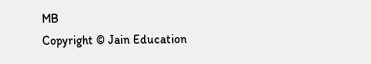MB
Copyright © Jain Education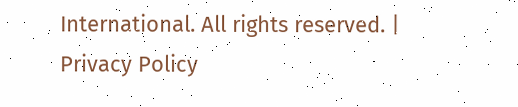International. All rights reserved. | Privacy Policy